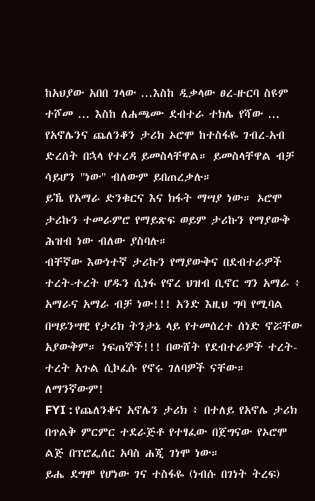ከአህያው አበበ ገላው ...እስከ ዲቃላው ፀረ-ዙርባ ስዩም ተሾመ ... እስከ ለሐጫሙ ደብተራ ተክሌ የሻው ... የአኖሌንና ጨለንቆን ታሪክ ኦሮሞ ከተስፋዬ ገብረ-አብ ድረሰት በኋላ የተረዳ ይመስላቸዋል። ይመስላቸዋል ብቻ ሳይሆን "ነው" ብለውም ይበጠረቃሉ።
ይኼ የአማራ ድንቁርና እና ክፋት ማሣያ ነው። ኦሮሞ ታሪኩን ተመራምሮ የማይጽፍ ወይም ታሪኩን የማያውቅ ሕዝብ ነው ብለው ያስባሉ።
ብቸኛው እውነተኛ ታሪኩን የማያውቅና በደብተራዎች ተረት-ተረት ሆዱን ሲነፋ የኖረ ህዝብ ቢኖር ግን አማራ ፥ አማራና አማራ ብቻ ነው!!! አንድ እዚህ ግባ የሚባል በሣይንሣዊ የታሪክ ትንታኔ ላይ የተመሰረተ ሰነድ ኖሯቸው አያውቅም። ነፍጠኞች!!! በውሸት የደብተራዎች ተረት-ተረት አጉል ሲኮፈሱ የኖሩ ገለባዎች ናቸው።
ለማንኛውም!
FYI : የጨለንቆና አኖሌን ታሪክ ፥ በተለይ የአኖሌ ታሪክ በጥልቅ ምርምር ተደራጅቶ የተፃፈው በጀግናው የኦሮሞ ልጅ በፕሮፌሰር አባስ ሐጂ ገነሞ ነው።
ይሔ ደግሞ የሆነው ገና ተስፋዬ (ነብሱ በገነት ትረፍ)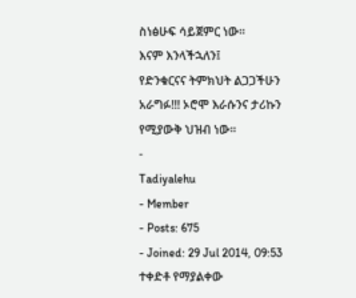ስነፅሁፍ ሳይጀምር ነው።
እናም እንላችኋለን፤
የድንቁርናና ትምክህት ልጋጋችሁን አራግፉ!!! ኦሮሞ እራሱንና ታሪኩን የሚያውቅ ህዝብ ነው።
-
Tadiyalehu
- Member
- Posts: 675
- Joined: 29 Jul 2014, 09:53
ተቀድቶ የማያልቀው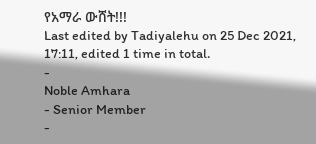የአማራ ውሸት!!!
Last edited by Tadiyalehu on 25 Dec 2021, 17:11, edited 1 time in total.
-
Noble Amhara
- Senior Member
-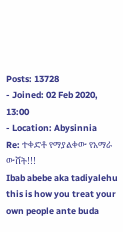Posts: 13728
- Joined: 02 Feb 2020, 13:00
- Location: Abysinnia
Re: ተቀድቶ የማያልቀው የአማራ ውሸት!!!
Ibab abebe aka tadiyalehu this is how you treat your own people ante buda